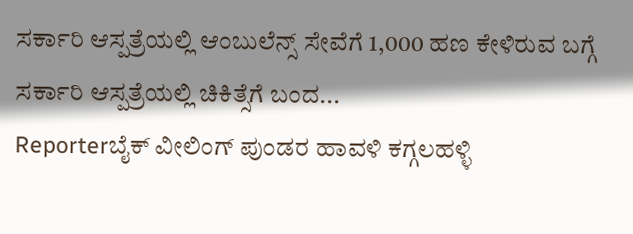ಸರ್ಕಾರಿ ಆಸ್ಪತ್ರೆಯಲ್ಲಿ ಆಂಬುಲೆನ್ಸ್ ಸೇವೆಗೆ 1,000 ಹಣ ಕೇಳಿರುವ ಬಗ್ಗೆ ಸರ್ಕಾರಿ ಆಸ್ಪತ್ರೆಯಲ್ಲಿ ಚಿಕಿತ್ಸೆಗೆ ಬಂದ...
Reporterಬೈಕ್ ವೀಲಿಂಗ್ ಪುಂಡರ ಹಾವಳಿ ಕಗ್ಗಲಹಳ್ಳಿ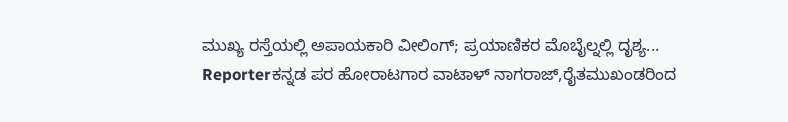ಮುಖ್ಯ ರಸ್ತೆಯಲ್ಲಿ ಅಪಾಯಕಾರಿ ವೀಲಿಂಗ್; ಪ್ರಯಾಣಿಕರ ಮೊಬೈಲ್ನಲ್ಲಿ ದೃಶ್ಯ...
Reporterಕನ್ನಡ ಪರ ಹೋರಾಟಗಾರ ವಾಟಾಳ್ ನಾಗರಾಜ್,ರೈತಮುಖಂಡರಿಂದ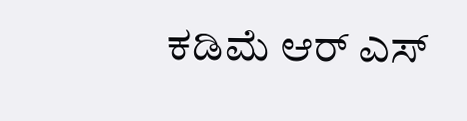ಕಡಿಮೆ ಆರ್ ಎಸ್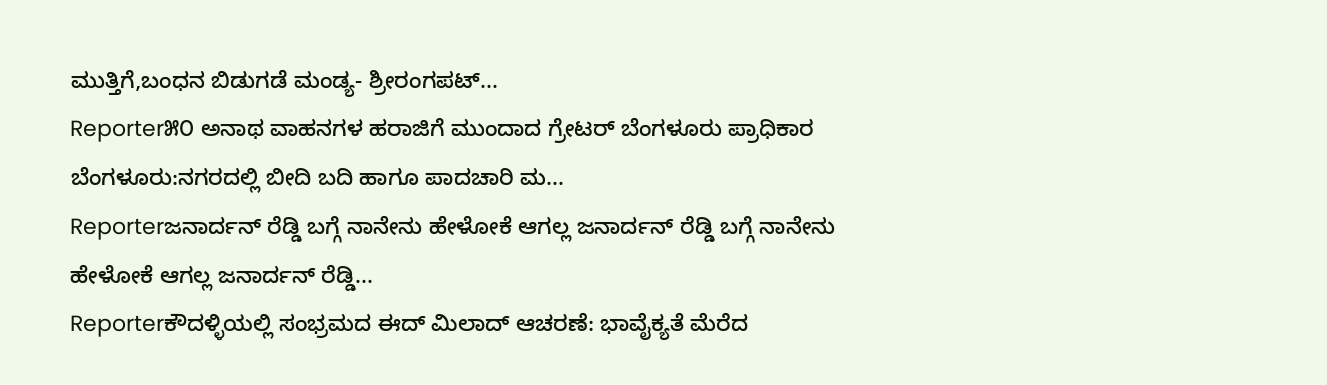ಮುತ್ತಿಗೆ,ಬಂಧನ ಬಿಡುಗಡೆ ಮಂಡ್ಯ- ಶ್ರೀರಂಗಪಟ್...
Reporter೫೦ ಅನಾಥ ವಾಹನಗಳ ಹರಾಜಿಗೆ ಮುಂದಾದ ಗ್ರೇಟರ್ ಬೆಂಗಳೂರು ಪ್ರಾಧಿಕಾರ ಬೆಂಗಳೂರು:ನಗರದಲ್ಲಿ ಬೀದಿ ಬದಿ ಹಾಗೂ ಪಾದಚಾರಿ ಮ...
Reporterಜನಾರ್ದನ್ ರೆಡ್ಡಿ ಬಗ್ಗೆ ನಾನೇನು ಹೇಳೋಕೆ ಆಗಲ್ಲ ಜನಾರ್ದನ್ ರೆಡ್ಡಿ ಬಗ್ಗೆ ನಾನೇನು ಹೇಳೋಕೆ ಆಗಲ್ಲ ಜನಾರ್ದನ್ ರೆಡ್ಡಿ...
Reporterಕೌದಳ್ಳಿಯಲ್ಲಿ ಸಂಭ್ರಮದ ಈದ್ ಮಿಲಾದ್ ಆಚರಣೆ: ಭಾವೈಕ್ಯತೆ ಮೆರೆದ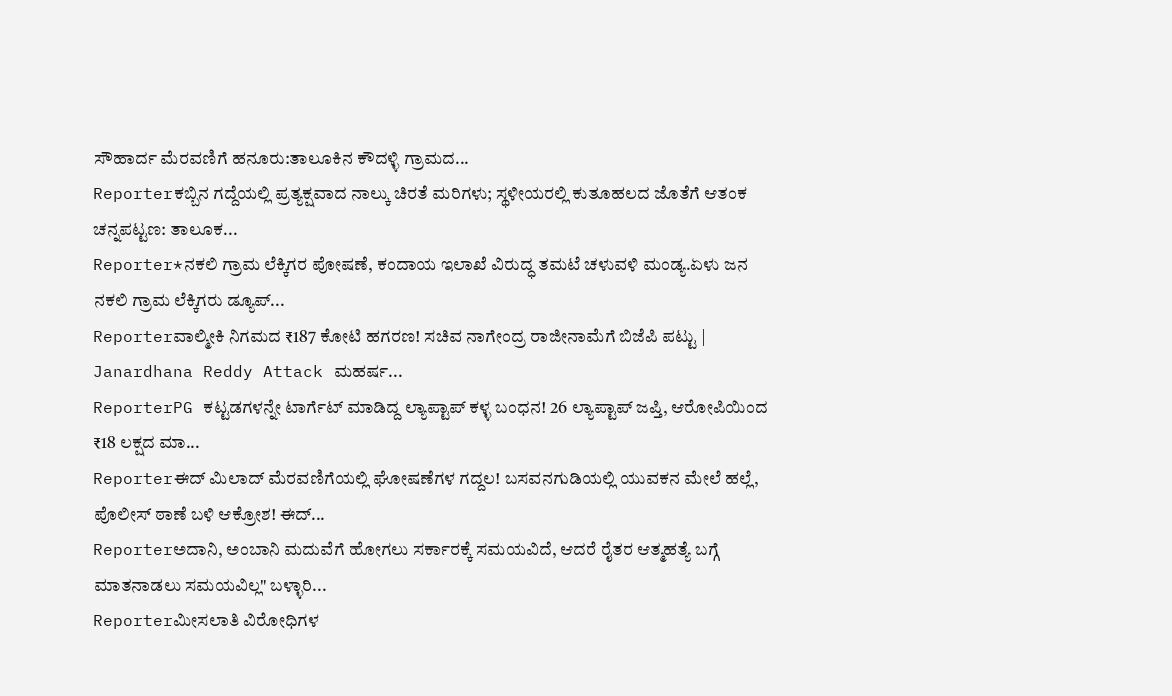ಸೌಹಾರ್ದ ಮೆರವಣಿಗೆ ಹನೂರು:ತಾಲೂಕಿನ ಕೌದಳ್ಳಿ ಗ್ರಾಮದ...
Reporterಕಬ್ಬಿನ ಗದ್ದೆಯಲ್ಲಿ ಪ್ರತ್ಯಕ್ಷವಾದ ನಾಲ್ಕು ಚಿರತೆ ಮರಿಗಳು; ಸ್ಥಳೀಯರಲ್ಲಿ ಕುತೂಹಲದ ಜೊತೆಗೆ ಆತಂಕ ಚನ್ನಪಟ್ಟಣ: ತಾಲೂಕ...
Reporter*ನಕಲಿ ಗ್ರಾಮ ಲೆಕ್ಕಿಗರ ಪೋಷಣೆ, ಕಂದಾಯ ಇಲಾಖೆ ವಿರುದ್ಧ ತಮಟೆ ಚಳುವಳಿ ಮಂಡ್ಯ.ಏಳು ಜನ ನಕಲಿ ಗ್ರಾಮ ಲೆಕ್ಕಿಗರು ಡ್ಯೂಪ್...
Reporterವಾಲ್ಮೀಕಿ ನಿಗಮದ ₹187 ಕೋಟಿ ಹಗರಣ! ಸಚಿವ ನಾಗೇಂದ್ರ ರಾಜೀನಾಮೆಗೆ ಬಿಜೆಪಿ ಪಟ್ಟು | Janardhana Reddy Attack ಮಹರ್ಷ...
ReporterPG ಕಟ್ಟಡಗಳನ್ನೇ ಟಾರ್ಗೆಟ್ ಮಾಡಿದ್ದ ಲ್ಯಾಪ್ಟಾಪ್ ಕಳ್ಳ ಬಂಧನ! 26 ಲ್ಯಾಪ್ಟಾಪ್ ಜಪ್ತಿ, ಆರೋಪಿಯಿಂದ ₹18 ಲಕ್ಷದ ಮಾ...
Reporterಈದ್ ಮಿಲಾದ್ ಮೆರವಣಿಗೆಯಲ್ಲಿ ಘೋಷಣೆಗಳ ಗದ್ದಲ! ಬಸವನಗುಡಿಯಲ್ಲಿ ಯುವಕನ ಮೇಲೆ ಹಲ್ಲೆ, ಪೊಲೀಸ್ ಠಾಣೆ ಬಳಿ ಆಕ್ರೋಶ! ಈದ್...
Reporterಅದಾನಿ, ಅಂಬಾನಿ ಮದುವೆಗೆ ಹೋಗಲು ಸರ್ಕಾರಕ್ಕೆ ಸಮಯವಿದೆ, ಆದರೆ ರೈತರ ಆತ್ಮಹತ್ಯೆ ಬಗ್ಗೆ ಮಾತನಾಡಲು ಸಮಯವಿಲ್ಲ" ಬಳ್ಳಾರಿ...
Reporterಮೀಸಲಾತಿ ವಿರೋಧಿಗಳ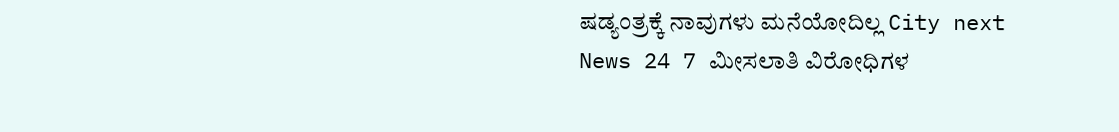ಷಡ್ಯಂತ್ರಕ್ಕೆ ನಾವುಗಳು ಮನೆಯೋದಿಲ್ಲ City next News 24 7 ಮೀಸಲಾತಿ ವಿರೋಧಿಗಳ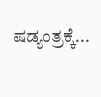ಷಡ್ಯಂತ್ರಕ್ಕೆ...